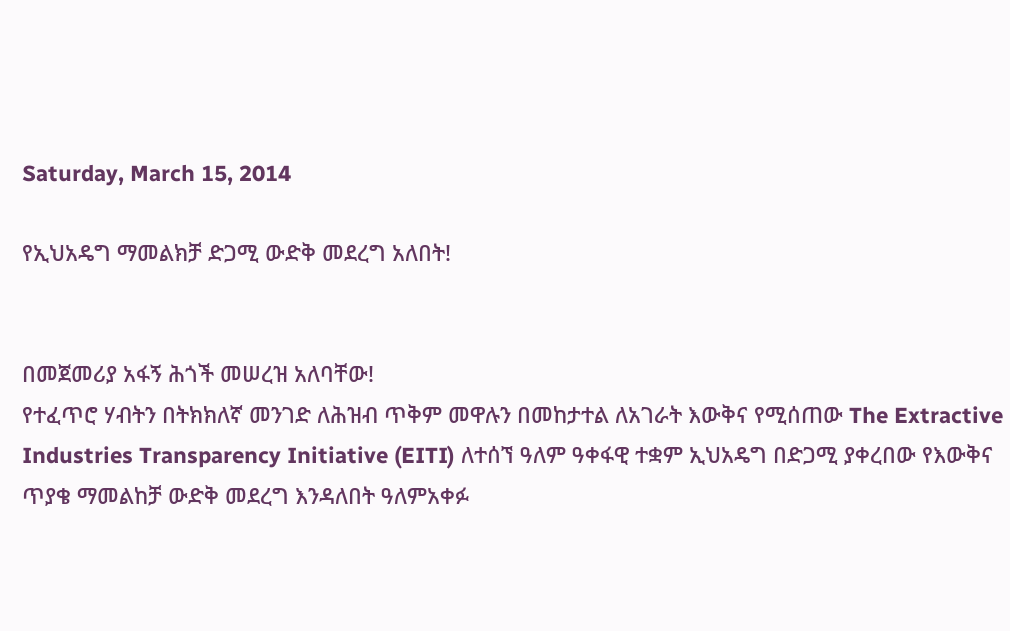Saturday, March 15, 2014

የኢህአዴግ ማመልክቻ ድጋሚ ውድቅ መደረግ አለበት!


በመጀመሪያ አፋኝ ሕጎች መሠረዝ አለባቸው!
የተፈጥሮ ሃብትን በትክክለኛ መንገድ ለሕዝብ ጥቅም መዋሉን በመከታተል ለአገራት እውቅና የሚሰጠው The Extractive Industries Transparency Initiative (EITI) ለተሰኘ ዓለም ዓቀፋዊ ተቋም ኢህአዴግ በድጋሚ ያቀረበው የእውቅና ጥያቄ ማመልከቻ ውድቅ መደረግ እንዳለበት ዓለምአቀፉ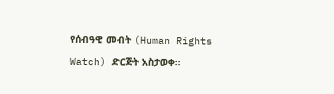የሰብዓዊ መብት (Human Rights Watch) ድርጅት አስታወቀ፡፡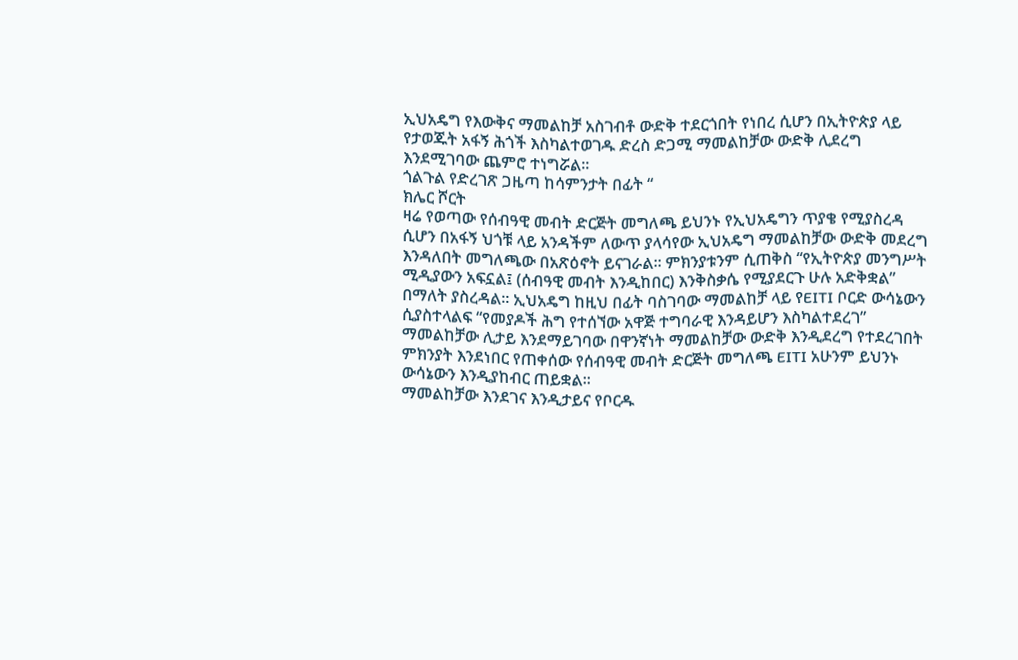ኢህአዴግ የእውቅና ማመልከቻ አስገብቶ ውድቅ ተደርጎበት የነበረ ሲሆን በኢትዮጵያ ላይ የታወጁት አፋኝ ሕጎች እስካልተወገዱ ድረስ ድጋሚ ማመልከቻው ውድቅ ሊደረግ እንደሚገባው ጨምሮ ተነግሯል፡፡
ጎልጉል የድረገጽ ጋዜጣ ከሳምንታት በፊት “
ክሌር ሾርት
ዛሬ የወጣው የሰብዓዊ መብት ድርጅት መግለጫ ይህንኑ የኢህአዴግን ጥያቄ የሚያስረዳ ሲሆን በአፋኝ ህጎቹ ላይ አንዳችም ለውጥ ያላሳየው ኢህአዴግ ማመልከቻው ውድቅ መደረግ እንዳለበት መግለጫው በአጽዕኖት ይናገራል፡፡ ምክንያቱንም ሲጠቅስ “የኢትዮጵያ መንግሥት ሚዲያውን አፍኗል፤ (ሰብዓዊ መብት እንዲከበር) እንቅስቃሴ የሚያደርጉ ሁሉ አድቅቋል” በማለት ያስረዳል፡፡ ኢህአዴግ ከዚህ በፊት ባስገባው ማመልከቻ ላይ የEITI ቦርድ ውሳኔውን ሲያስተላልፍ “የመያዶች ሕግ የተሰኘው አዋጅ ተግባራዊ እንዳይሆን እስካልተደረገ” ማመልከቻው ሊታይ እንደማይገባው በዋንኛነት ማመልከቻው ውድቅ እንዲደረግ የተደረገበት ምክንያት እንደነበር የጠቀሰው የሰብዓዊ መብት ድርጅት መግለጫ EITI አሁንም ይህንኑ ውሳኔውን እንዲያከብር ጠይቋል፡፡
ማመልከቻው እንደገና እንዲታይና የቦርዱ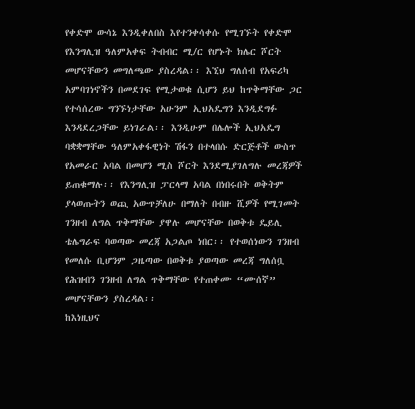የቀድሞ ውሳኔ እንዲቀለበስ እየተንቀሳቀሱ የሚገኙት የቀድሞ የእንግሊዝ ዓለምአቀፍ ትብብር ሚ/ር የሆኑት ክሌር ሾርት መሆናቸውን መግለጫው ያስረዳል፡፡ እኚህ ግለሰብ የአፍሪካ አምባገነኖችን በመደገፍ የሚታወቁ ሲሆን ይህ ከጥቅማቸው ጋር የተሳሰረው ግንኙነታቸው አሁንም ኢህአዴግን እንዲደግፉ እንዳደረጋቸው ይነገራል፡፡ እንዲሁም በሌሎች ኢህአዴግ ባቋቋማቸው ዓለምአቀፋዊነት ሽፋን በተላበሱ ድርጅቶች ውስጥ የአመራር አባል በመሆን ሚስ ሾርት እንደሚያገለግሉ መረጃዎች ይጠቁማሉ፡፡ የእንግሊዝ ፓርላማ አባል በነበሩበት ወቅትም ያላወጡትን ወጪ አውጥቻለሁ በማለት በብዙ ሺዎች የሚገመት ገንዘብ ለግል ጥቅማቸው ያዋሉ መሆናቸው በወቅቱ ዴይሊ ቴሌግራፍ ባወጣው መረጃ አጋልጦ ነበር፡፡ የተወሰነውን ገንዘብ የመለሱ ቢሆንም ጋዜጣው በወቅቱ ያወጣው መረጃ ግለሰቧ የሕዝብን ገንዘብ ለግል ጥቅማቸው የተጠቀሙ “ሙሰኛ” መሆናቸውን ያስረዳል፡፡
ከእነዚህና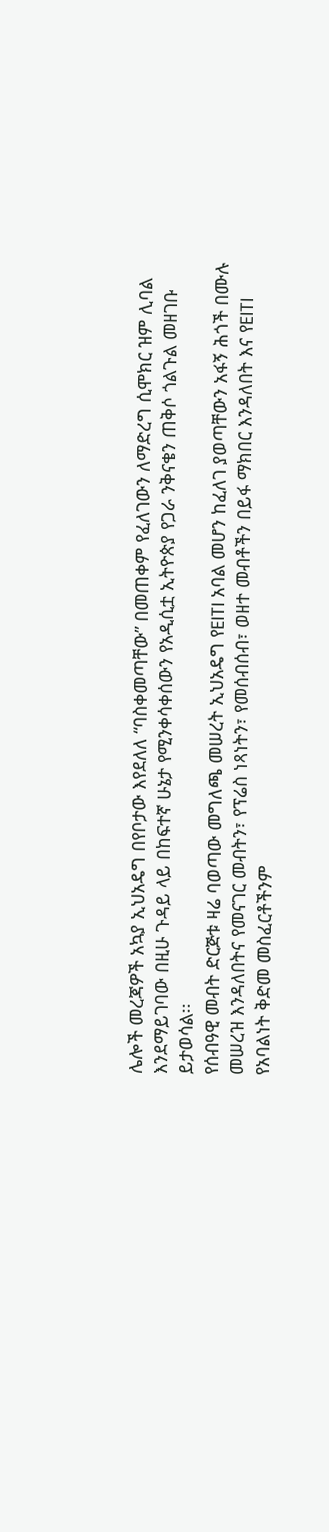ሌሎች መረጃዎች አኳያ ኢህአዴግ በየቦታው እየደለለ “ባስቀመጣቸው” በመጠቀም የፈለገውን ለማድረግ ሲሞክር ዝም ሊባል እንደማይገባው በዚሁ ጉዳይ ላይ በከፍተኛ ሁኔታ የሚንቀሳቀሰውን የአዲሲቷ ኢትዮጵያ የጋራ ንቅናቄን ጠቅሶ ጎልጉል መዘገቡ ይታወሳል፡፡
የሰብዓዊ መብት ድርጅቱ ዛሬ ባወጣው መግለጫ መሠረት ኢህአዴግ የEITI አባል መሆን ከፈለገ ያወጣቸውን አፋኝ ሕጎች በሙሉ መሠረዝ እንዳለበትና የመናገር መብትን፣ የፕሬስ ነጻነትን፣ የመሰብሰብ፣ ወዘተ መብቶችን በይፋ ማክበር እንዳለበት እና የEITI የአባልነት ቅድመ መስፈርቶችንም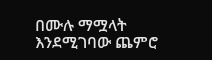በሙሉ ማሟላት እንደሚገባው ጨምሮ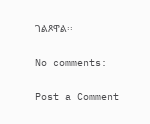ገልጾዋል፡፡

No comments:

Post a Comment